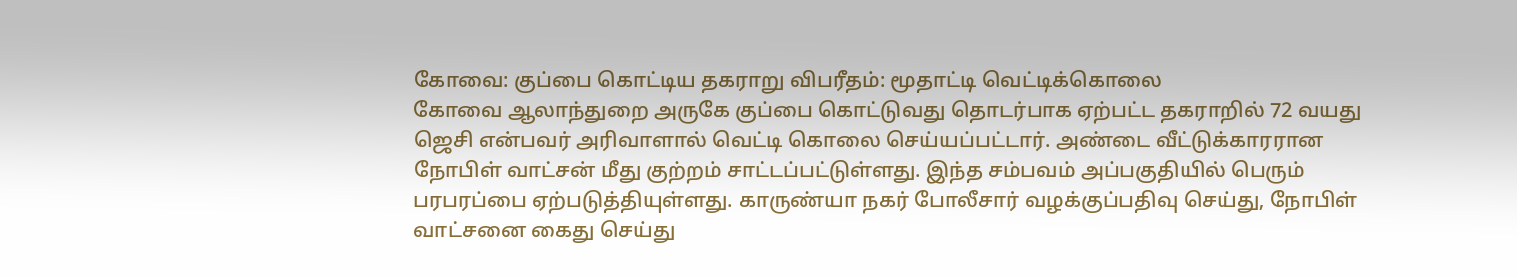கோவை: குப்பை கொட்டிய தகராறு விபரீதம்: மூதாட்டி வெட்டிக்கொலை
கோவை ஆலாந்துறை அருகே குப்பை கொட்டுவது தொடர்பாக ஏற்பட்ட தகராறில் 72 வயது ஜெசி என்பவர் அரிவாளால் வெட்டி கொலை செய்யப்பட்டார். அண்டை வீட்டுக்காரரான நோபிள் வாட்சன் மீது குற்றம் சாட்டப்பட்டுள்ளது. இந்த சம்பவம் அப்பகுதியில் பெரும் பரபரப்பை ஏற்படுத்தியுள்ளது. காருண்யா நகர் போலீசார் வழக்குப்பதிவு செய்து, நோபிள் வாட்சனை கைது செய்து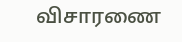விசாரணை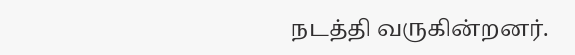நடத்தி வருகின்றனர்.